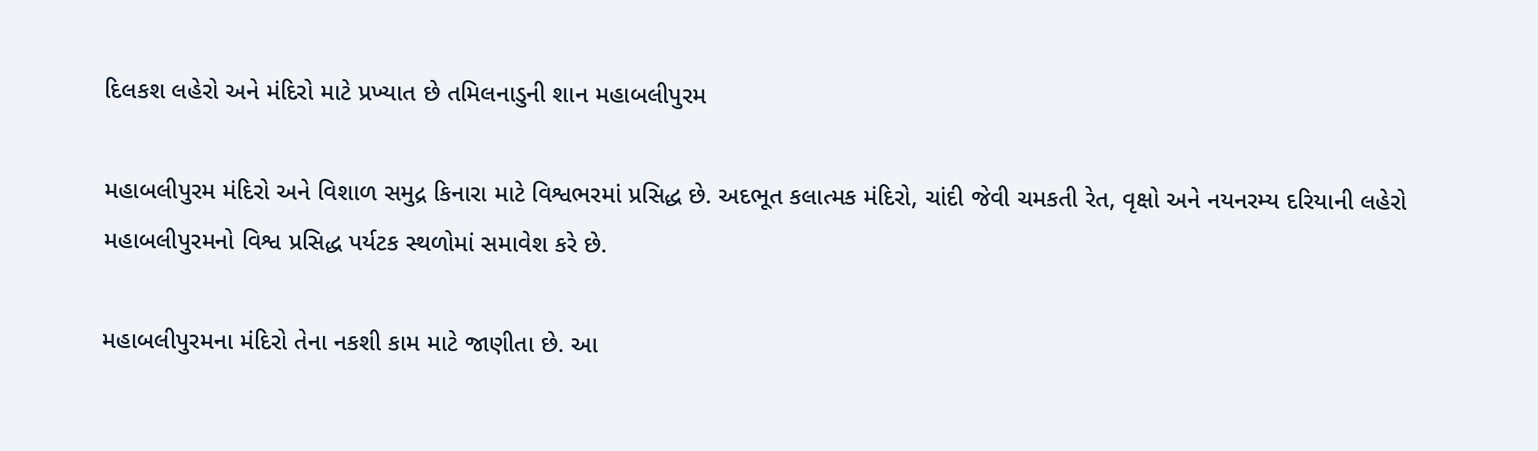દિલકશ લહેરો અને મંદિરો માટે પ્રખ્યાત છે તમિલનાડુની શાન મહાબલીપુરમ

મહાબલીપુરમ મંદિરો અને વિશાળ સમુદ્ર કિનારા માટે વિશ્વભરમાં પ્રસિદ્ધ છે. અદભૂત કલાત્મક મંદિરો, ચાંદી જેવી ચમકતી રેત, વૃક્ષો અને નયનરમ્ય દરિયાની લહેરો મહાબલીપુરમનો વિશ્વ પ્રસિદ્ધ પર્યટક સ્થળોમાં સમાવેશ કરે છે.

મહાબલીપુરમના મંદિરો તેના નકશી કામ માટે જાણીતા છે. આ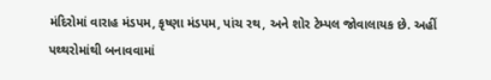મંદિરોમાં વારાહ મંડપમ, કૃષ્ણા મંડપમ, પાંચ રથ, અને શોર ટેમ્પલ જોવાલાયક છે. અહીં પથ્થરોમાંથી બનાવવામાં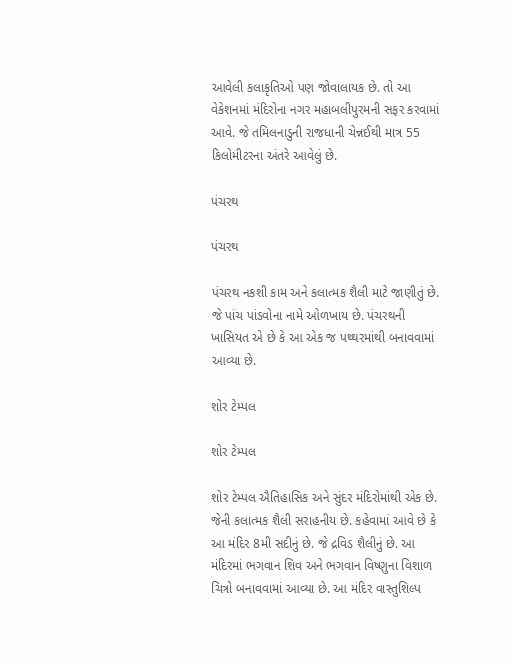આવેલી કલાકૃતિઓ પણ જોવાલાયક છે. તો આ વેકેશનમાં મંદિરોના નગર મહાબલીપુરમની સફર કરવામાં આવે. જે તમિલનાડુની રાજધાની ચેન્નઈથી માત્ર 55 કિલોમીટરના અંતરે આવેલું છે.

પંચરથ

પંચરથ

પંચરથ નકશી કામ અને કલાત્મક શૈલી માટે જાણીતું છે. જે પાંચ પાંડવોના નામે ઓળખાય છે. પંચરથની ખાસિયત એ છે કે આ એક જ પથ્થરમાંથી બનાવવામાં આવ્યા છે.

શોર ટેમ્પલ

શોર ટેમ્પલ

શોર ટેમ્પલ ઐતિહાસિક અને સુંદર મંદિરોમાંથી એક છે. જેની કલાત્મક શૈલી સરાહનીય છે. કહેવામાં આવે છે કે આ મંદિર 8મી સદીનું છે. જે દ્રવિડ શૈલીનું છે. આ મંદિરમાં ભગવાન શિવ અને ભગવાન વિષ્ણુના વિશાળ ચિત્રો બનાવવામાં આવ્યા છે. આ મંદિર વાસ્તુશિલ્પ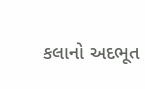કલાનો અદભૂત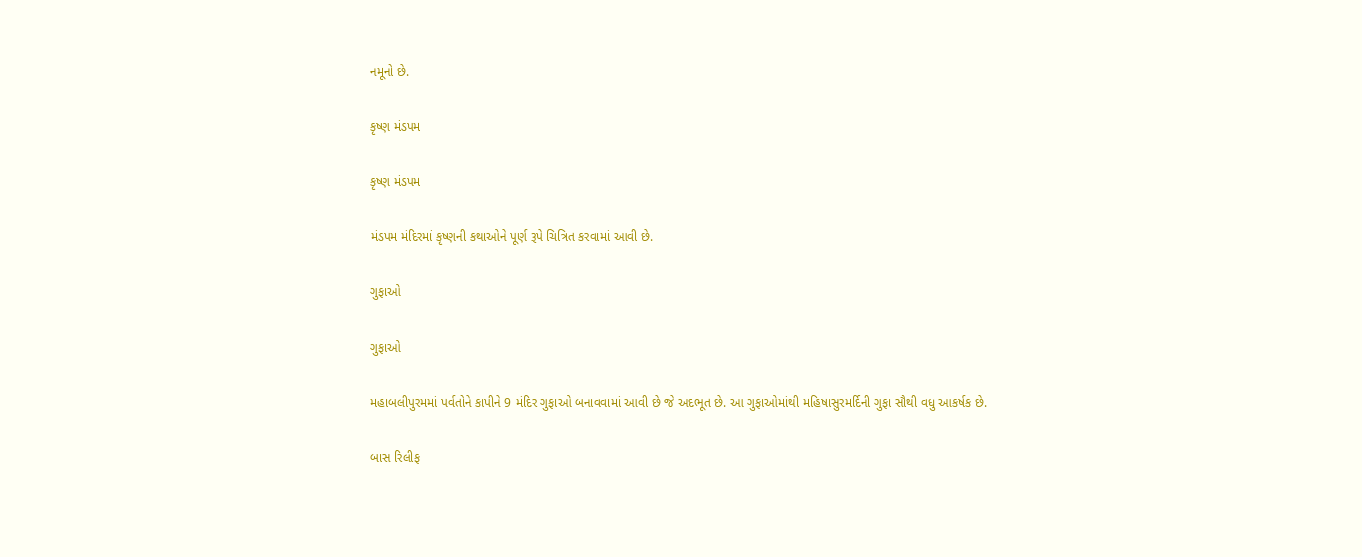નમૂનો છે.

કૃષ્ણ મંડપમ

કૃષ્ણ મંડપમ

મંડપમ મંદિરમાં કૃષ્ણની કથાઓને પૂર્ણ રૂપે ચિત્રિત કરવામાં આવી છે.

ગુફાઓ

ગુફાઓ

મહાબલીપુરમમાં પર્વતોને કાપીને 9 મંદિર ગુફાઓ બનાવવામાં આવી છે જે અદભૂત છે. આ ગુફાઓમાંથી મહિષાસુરમર્દિની ગુફા સૌથી વધુ આકર્ષક છે.

બાસ રિલીફ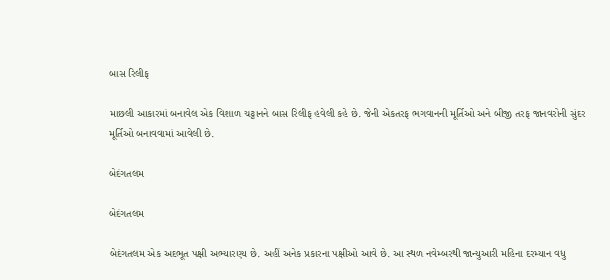બાસ રિલીફ

માછલી આકારમાં બનાવેલ એક વિશાળ ચટ્ટાનને બાસ રિલીફ હવેલી કહે છે. જેની એકતરફ ભગવાનની મૂર્તિઓ અને બીજી તરફ જાનવરોની સુંદર મૂર્તિઓ બનાવવામાં આવેલી છે.

બેદંગતલમ

બેદંગતલમ

બેદંગતલમ એક અદભૂત પક્ષી અભ્યારણ્ય છે. અહીં અનેક પ્રકારના પક્ષીઓ આવે છે. આ સ્થળ નવેમ્બરથી જાન્યુઆરી મહિના દરમ્યાન વધુ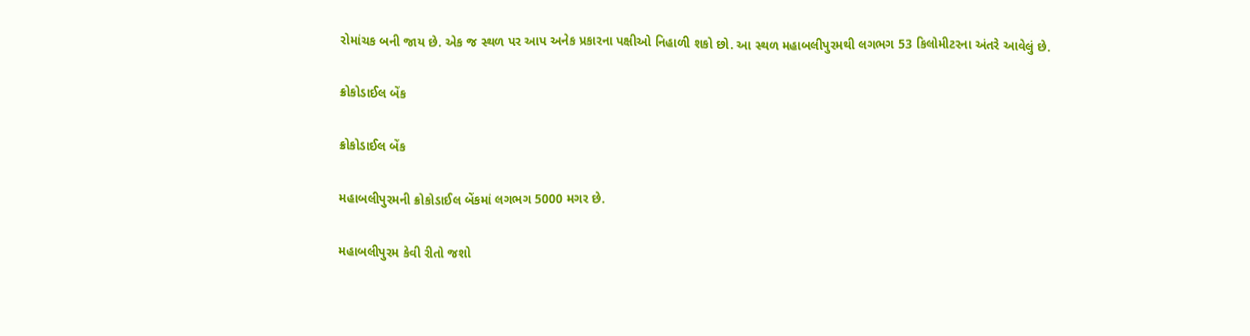રોમાંચક બની જાય છે. એક જ સ્થળ પર આપ અનેક પ્રકારના પક્ષીઓ નિહાળી શકો છો. આ સ્થળ મહાબલીપુરમથી લગભગ 53 કિલોમીટરના અંતરે આવેલું છે.

ક્રોકોડાઈલ બેંક

ક્રોકોડાઈલ બેંક

મહાબલીપુરમની ક્રોકોડાઈલ બેંકમાં લગભગ 5000 મગર છે.

મહાબલીપુરમ કેવી રીતો જશો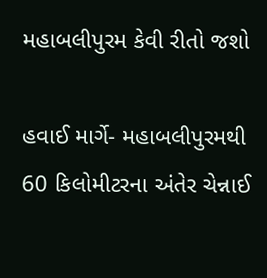મહાબલીપુરમ કેવી રીતો જશો

હવાઈ માર્ગે- મહાબલીપુરમથી 60 કિલોમીટરના અંતેર ચેન્નાઈ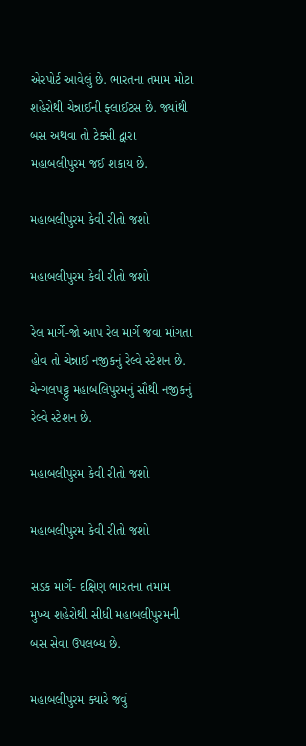એરપોર્ટ આવેલું છે. ભારતના તમામ મોટા શહેરોથી ચેન્નાઈની ફ્લાઈટસ છે. જ્યાંથી બસ અથવા તો ટેક્સી દ્વારા મહાબલીપુરમ જઈ શકાય છે.

મહાબલીપુરમ કેવી રીતો જશો

મહાબલીપુરમ કેવી રીતો જશો

રેલ માર્ગે-જો આપ રેલ માર્ગે જવા માંગતા હોવ તો ચેન્નાઈ નજીકનું રેલ્વે સ્ટેશન છે. ચેન્ગલપટ્ટુ મહાબલિપુરમનું સૌથી નજીકનું રેલ્વે સ્ટેશન છે.

મહાબલીપુરમ કેવી રીતો જશો

મહાબલીપુરમ કેવી રીતો જશો

સડક માર્ગે- દક્ષિણ ભારતના તમામ મુખ્ય શહેરોથી સીધી મહાબલીપુરમની બસ સેવા ઉપલબ્ધ છે.

મહાબલીપુરમ ક્યારે જવું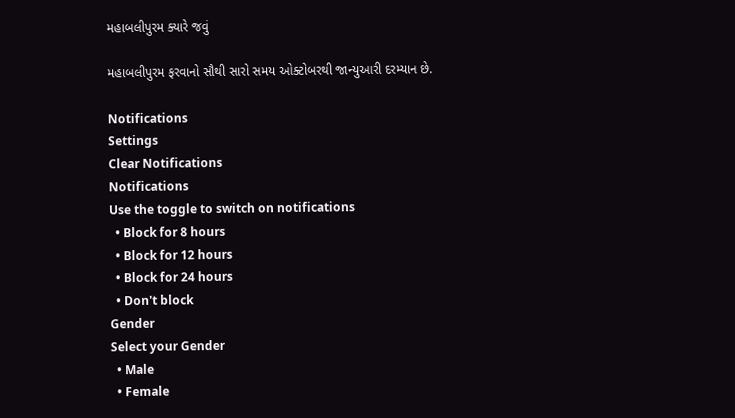મહાબલીપુરમ ક્યારે જવું

મહાબલીપુરમ ફરવાનો સૌથી સારો સમય ઓક્ટોબરથી જાન્યુઆરી દરમ્યાન છે.

Notifications
Settings
Clear Notifications
Notifications
Use the toggle to switch on notifications
  • Block for 8 hours
  • Block for 12 hours
  • Block for 24 hours
  • Don't block
Gender
Select your Gender
  • Male
  • Female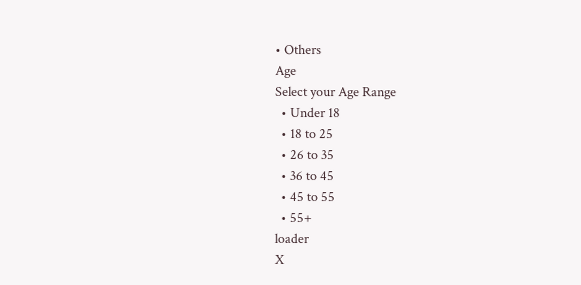• Others
Age
Select your Age Range
  • Under 18
  • 18 to 25
  • 26 to 35
  • 36 to 45
  • 45 to 55
  • 55+
loader
X